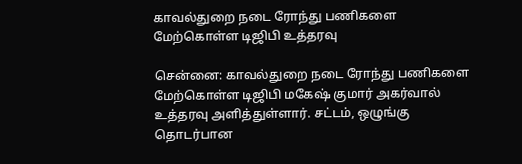காவல்துறை நடை ரோந்து பணிகளை மேற்கொள்ள டிஜிபி உத்தரவு

சென்னை: காவல்துறை நடை ரோந்து பணிகளை மேற்கொள்ள டிஜிபி மகேஷ் குமார் அகர்வால் உத்தரவு அளித்துள்ளார். சட்டம், ஒழுங்கு தொடர்பான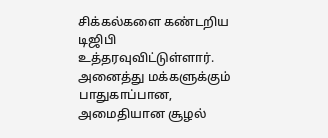சிக்கல்களை கண்டறிய டிஜிபி உத்தரவுவிட்டுள்ளார். அனைத்து மக்களுக்கும் பாதுகாப்பான, அமைதியான சூழல்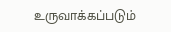உருவாக்கப்படும்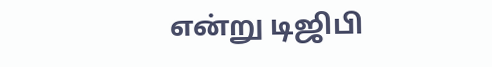என்று டிஜிபி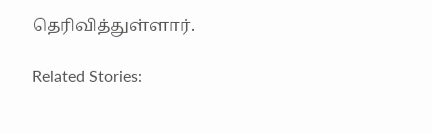தெரிவித்துள்ளார்.

Related Stories: